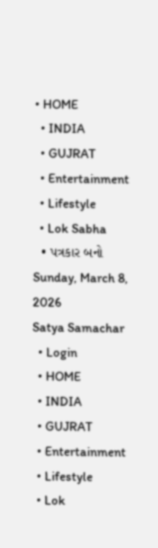• HOME
  • INDIA
  • GUJRAT
  • Entertainment
  • Lifestyle
  • Lok Sabha
  • પત્રકાર બનો
Sunday, March 8, 2026
Satya Samachar
  • Login
  • HOME
  • INDIA
  • GUJRAT
  • Entertainment
  • Lifestyle
  • Lok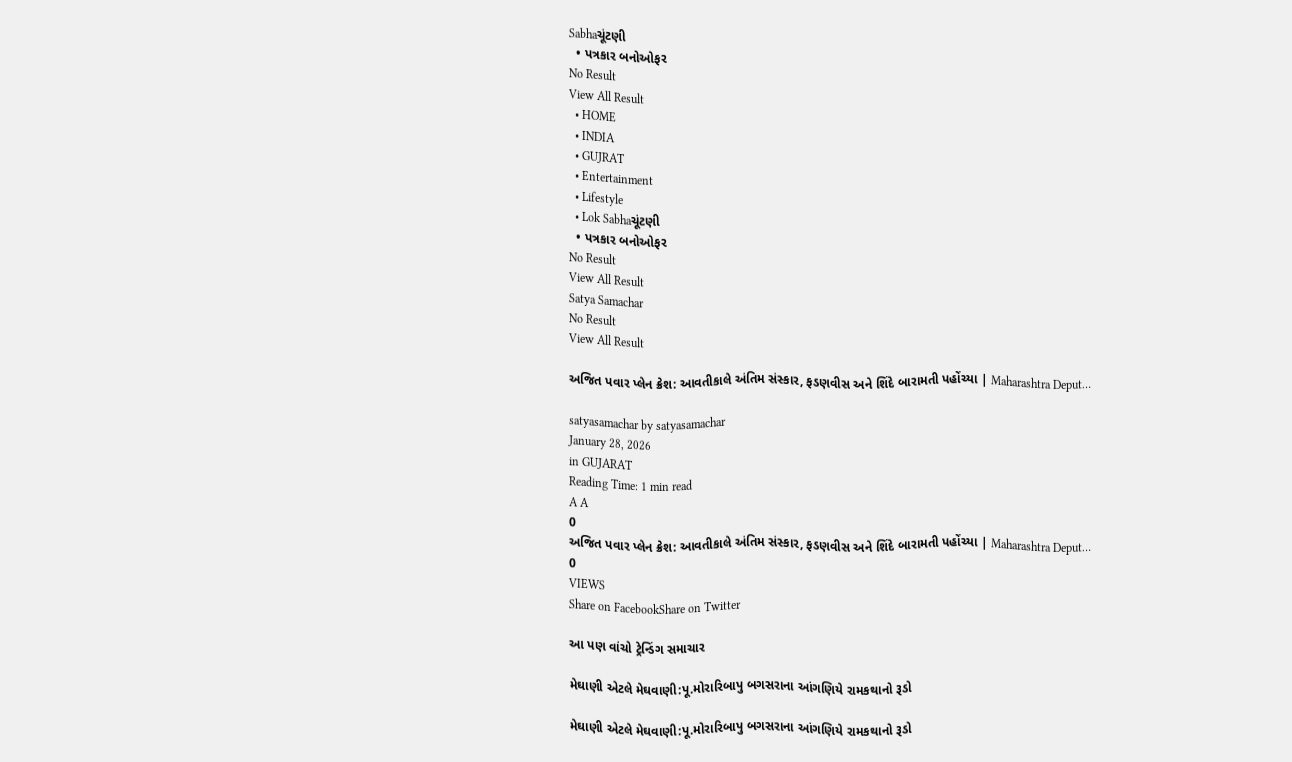Sabhaચૂંટણી
  • પત્રકાર બનોઓફર
No Result
View All Result
  • HOME
  • INDIA
  • GUJRAT
  • Entertainment
  • Lifestyle
  • Lok Sabhaચૂંટણી
  • પત્રકાર બનોઓફર
No Result
View All Result
Satya Samachar
No Result
View All Result

અજિત પવાર પ્લેન ક્રેશ: આવતીકાલે અંતિમ સંસ્કાર, ફડણવીસ અને શિંદે બારામતી પહોંચ્યા | Maharashtra Deput…

satyasamachar by satyasamachar
January 28, 2026
in GUJARAT
Reading Time: 1 min read
A A
0
અજિત પવાર પ્લેન ક્રેશ: આવતીકાલે અંતિમ સંસ્કાર, ફડણવીસ અને શિંદે બારામતી પહોંચ્યા | Maharashtra Deput…
0
VIEWS
Share on FacebookShare on Twitter

આ પણ વાંચો ટ્રેન્ડિંગ સમાચાર

મેઘાણી એટલે મેઘવાણી:પૂ.મોરારિબાપુ બગસરાના આંગણિયે રામકથાનો રૂડો

મેઘાણી એટલે મેઘવાણી:પૂ.મોરારિબાપુ બગસરાના આંગણિયે રામકથાનો રૂડો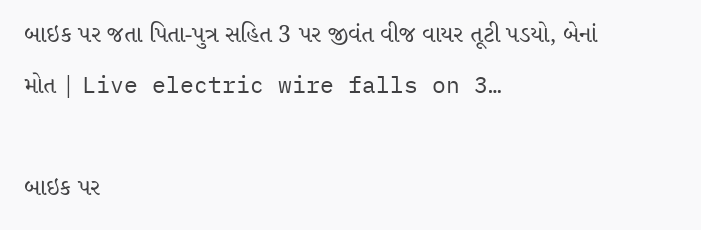બાઇક પર જતા પિતા-પુત્ર સહિત 3 પર જીવંત વીજ વાયર તૂટી પડયો, બેનાં મોત | Live electric wire falls on 3…

બાઇક પર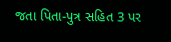જતા પિતા-પુત્ર સહિત 3 પર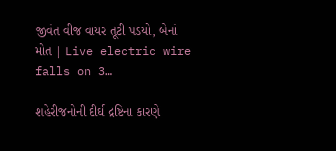જીવંત વીજ વાયર તૂટી પડયો, બેનાં મોત | Live electric wire falls on 3…

શહેરીજનોની દીર્ઘ દ્રષ્ટિના કારણે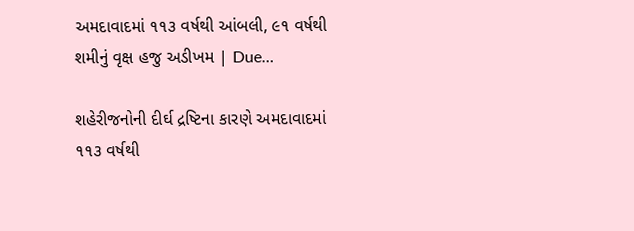અમદાવાદમાં ૧૧૩ વર્ષથી આંબલી, ૯૧ વર્ષથી શમીનું વૃક્ષ હજુ અડીખમ | Due…

શહેરીજનોની દીર્ઘ દ્રષ્ટિના કારણે અમદાવાદમાં ૧૧૩ વર્ષથી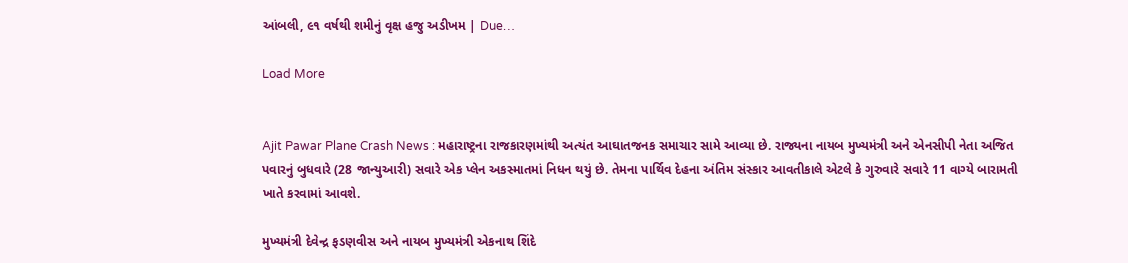આંબલી, ૯૧ વર્ષથી શમીનું વૃક્ષ હજુ અડીખમ | Due…

Load More


Ajit Pawar Plane Crash News : મહારાષ્ટ્રના રાજકારણમાંથી અત્યંત આઘાતજનક સમાચાર સામે આવ્યા છે. રાજ્યના નાયબ મુખ્યમંત્રી અને એનસીપી નેતા અજિત પવારનું બુધવારે (28 જાન્યુઆરી) સવારે એક પ્લેન અકસ્માતમાં નિધન થયું છે. તેમના પાર્થિવ દેહના અંતિમ સંસ્કાર આવતીકાલે એટલે કે ગુરુવારે સવારે 11 વાગ્યે બારામતી ખાતે કરવામાં આવશે.

મુખ્યમંત્રી દેવેન્દ્ર ફડણવીસ અને નાયબ મુખ્યમંત્રી એકનાથ શિંદે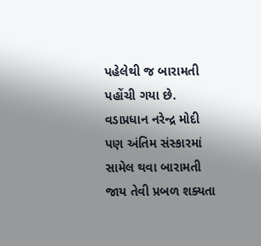પહેલેથી જ બારામતી પહોંચી ગયા છે. વડાપ્રધાન નરેન્દ્ર મોદી પણ અંતિમ સંસ્કારમાં સામેલ થવા બારામતી જાય તેવી પ્રબળ શક્યતા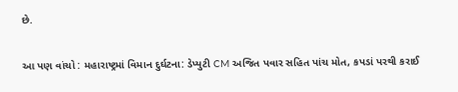છે.

આ પણ વાંચો : મહારાષ્ટ્રમાં વિમાન દુર્ઘટના: ડેપ્યુટી CM અજિત પવાર સહિત પાંચ મોત, કપડાં પરથી કરાઈ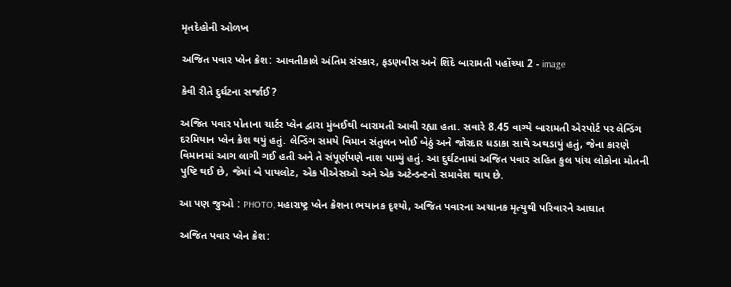મૃતદેહોની ઓળખ

અજિત પવાર પ્લેન ક્રેશ: આવતીકાલે અંતિમ સંસ્કાર, ફડણવીસ અને શિંદે બારામતી પહોંચ્યા 2 - image

કેવી રીતે દુર્ઘટના સર્જાઈ?

અજિત પવાર પોતાના ચાર્ટર પ્લેન દ્વારા મુંબઈથી બારામતી આવી રહ્યા હતા. સવારે 8.45 વાગ્યે બારામતી એરપોર્ટ પર લેન્ડિંગ દરમિયાન પ્લેન ક્રેશ થયું હતું. લેન્ડિંગ સમયે વિમાન સંતુલન ખોઈ બેઠું અને જોરદાર ધડાકા સાથે અથડાયું હતું, જેના કારણે વિમાનમાં આગ લાગી ગઈ હતી અને તે સંપૂર્ણપણે નાશ પામ્યું હતું. આ દુર્ઘટનામાં અજિત પવાર સહિત કુલ પાંચ લોકોના મોતની પુષ્ટિ થઈ છે, જેમાં બે પાયલોટ, એક પીએસઓ અને એક અટેન્ડન્ટનો સમાવેશ થાય છે.

આ પણ જુઓ : PHOTO, મહારાષ્ટ્ર પ્લેન ક્રેશના ભયાનક દૃશ્યો, અજિત પવારના અચાનક મૃત્યુથી પરિવારને આઘાત

અજિત પવાર પ્લેન ક્રેશ: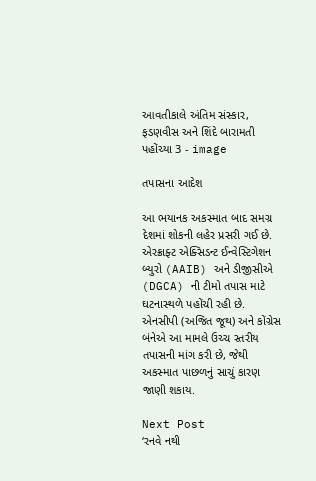આવતીકાલે અંતિમ સંસ્કાર, ફડણવીસ અને શિંદે બારામતી પહોંચ્યા 3 - image

તપાસના આદેશ

આ ભયાનક અકસ્માત બાદ સમગ્ર દેશમાં શોકની લહેર પ્રસરી ગઈ છે. એરક્રાફ્ટ એક્સિડન્ટ ઈન્વેસ્ટિગેશન બ્યુરો (AAIB) અને ડીજીસીએ (DGCA) ની ટીમો તપાસ માટે ઘટનાસ્થળે પહોંચી રહી છે. એનસીપી (અજિત જૂથ) અને કોંગ્રેસ બંનેએ આ મામલે ઉચ્ચ સ્તરીય તપાસની માંગ કરી છે, જેથી અકસ્માત પાછળનું સાચું કારણ જાણી શકાય.

Next Post
‘રનવે નથી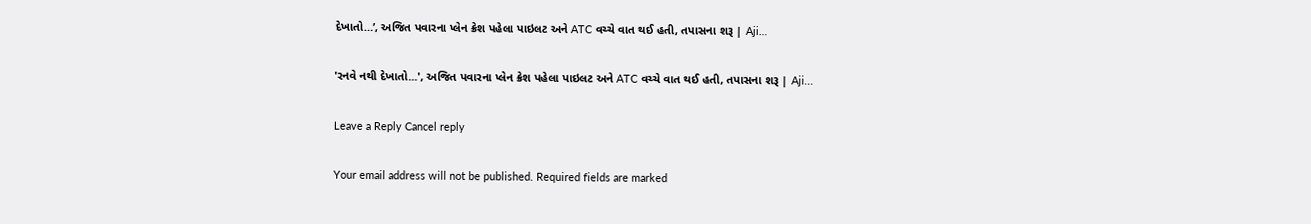દેખાતો…’, અજિત પવારના પ્લેન ક્રેશ પહેલા પાઇલટ અને ATC વચ્ચે વાત થઈ હતી, તપાસના શરૂ | Aji…

'રનવે નથી દેખાતો...', અજિત પવારના પ્લેન ક્રેશ પહેલા પાઇલટ અને ATC વચ્ચે વાત થઈ હતી, તપાસના શરૂ | Aji...

Leave a Reply Cancel reply

Your email address will not be published. Required fields are marked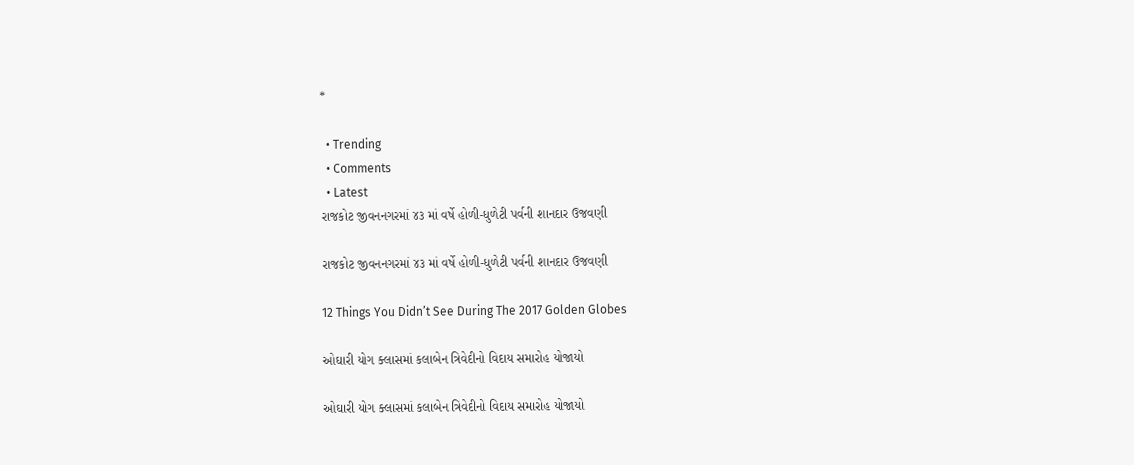*

  • Trending
  • Comments
  • Latest
રાજકોટ જીવનનગરમાં ૪૩ માં વર્ષે હોળી-ધુળેટી પર્વની શાનદાર ઉજવણી

રાજકોટ જીવનનગરમાં ૪૩ માં વર્ષે હોળી-ધુળેટી પર્વની શાનદાર ઉજવણી

12 Things You Didn’t See During The 2017 Golden Globes

ઓઘારી યોગ ક્લાસમાં કલાબેન ત્રિવેદીનો વિદાય સમારોહ યોજાયો

ઓઘારી યોગ ક્લાસમાં કલાબેન ત્રિવેદીનો વિદાય સમારોહ યોજાયો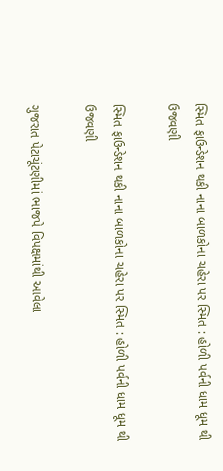સ્મિત ફાઉન્ડેશન થકી નાના બાળકોના ચહેરા પર સ્મિત : હોળી પર્વની ધામ ધૂમ થી ઉજવણી

સ્મિત ફાઉન્ડેશન થકી નાના બાળકોના ચહેરા પર સ્મિત : હોળી પર્વની ધામ ધૂમ થી ઉજવણી

ગુજરાત પેટાચૂંટણીમાં ભાજપે વિપક્ષમાંથી આવેલા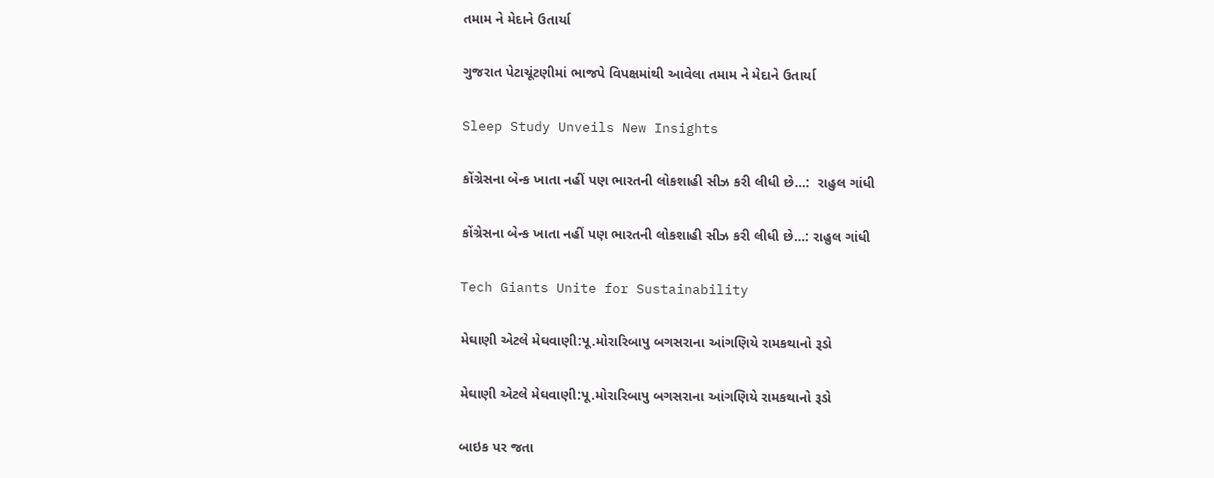તમામ ને મેદાને ઉતાર્યા

ગુજરાત પેટાચૂંટણીમાં ભાજપે વિપક્ષમાંથી આવેલા તમામ ને મેદાને ઉતાર્યા

Sleep Study Unveils New Insights

કોંગ્રેસના બેન્ક ખાતા નહીં પણ ભારતની લોકશાહી સીઝ કરી લીધી છે…:  રાહુલ ગાંધી

કોંગ્રેસના બેન્ક ખાતા નહીં પણ ભારતની લોકશાહી સીઝ કરી લીધી છે…: રાહુલ ગાંધી

Tech Giants Unite for Sustainability

મેઘાણી એટલે મેઘવાણી:પૂ.મોરારિબાપુ બગસરાના આંગણિયે રામકથાનો રૂડો

મેઘાણી એટલે મેઘવાણી:પૂ.મોરારિબાપુ બગસરાના આંગણિયે રામકથાનો રૂડો

બાઇક પર જતા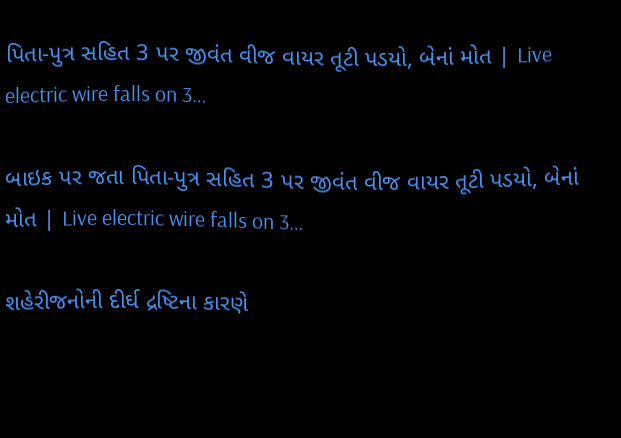પિતા-પુત્ર સહિત 3 પર જીવંત વીજ વાયર તૂટી પડયો, બેનાં મોત | Live electric wire falls on 3…

બાઇક પર જતા પિતા-પુત્ર સહિત 3 પર જીવંત વીજ વાયર તૂટી પડયો, બેનાં મોત | Live electric wire falls on 3…

શહેરીજનોની દીર્ઘ દ્રષ્ટિના કારણે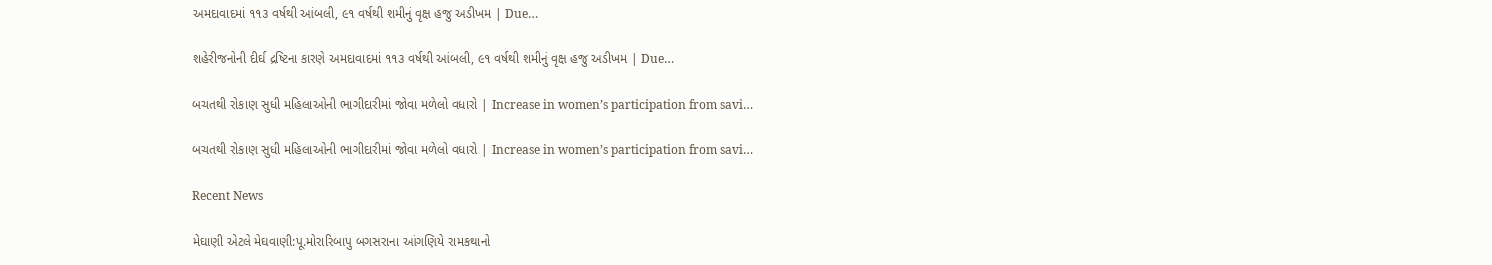અમદાવાદમાં ૧૧૩ વર્ષથી આંબલી, ૯૧ વર્ષથી શમીનું વૃક્ષ હજુ અડીખમ | Due…

શહેરીજનોની દીર્ઘ દ્રષ્ટિના કારણે અમદાવાદમાં ૧૧૩ વર્ષથી આંબલી, ૯૧ વર્ષથી શમીનું વૃક્ષ હજુ અડીખમ | Due…

બચતથી રોકાણ સુધી મહિલાઓની ભાગીદારીમાં જોવા મળેલો વધારો | Increase in women’s participation from savi…

બચતથી રોકાણ સુધી મહિલાઓની ભાગીદારીમાં જોવા મળેલો વધારો | Increase in women’s participation from savi…

Recent News

મેઘાણી એટલે મેઘવાણી:પૂ.મોરારિબાપુ બગસરાના આંગણિયે રામકથાનો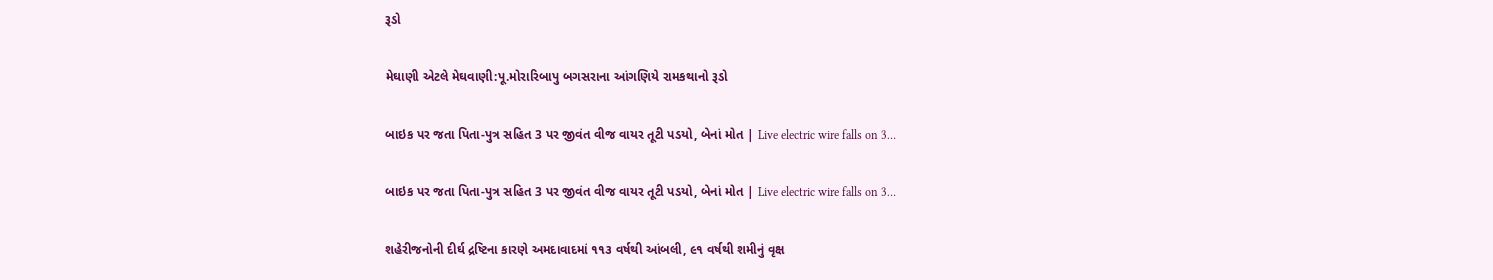રૂડો

મેઘાણી એટલે મેઘવાણી:પૂ.મોરારિબાપુ બગસરાના આંગણિયે રામકથાનો રૂડો

બાઇક પર જતા પિતા-પુત્ર સહિત 3 પર જીવંત વીજ વાયર તૂટી પડયો, બેનાં મોત | Live electric wire falls on 3…

બાઇક પર જતા પિતા-પુત્ર સહિત 3 પર જીવંત વીજ વાયર તૂટી પડયો, બેનાં મોત | Live electric wire falls on 3…

શહેરીજનોની દીર્ઘ દ્રષ્ટિના કારણે અમદાવાદમાં ૧૧૩ વર્ષથી આંબલી, ૯૧ વર્ષથી શમીનું વૃક્ષ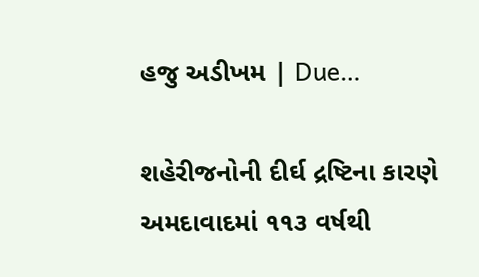હજુ અડીખમ | Due…

શહેરીજનોની દીર્ઘ દ્રષ્ટિના કારણે અમદાવાદમાં ૧૧૩ વર્ષથી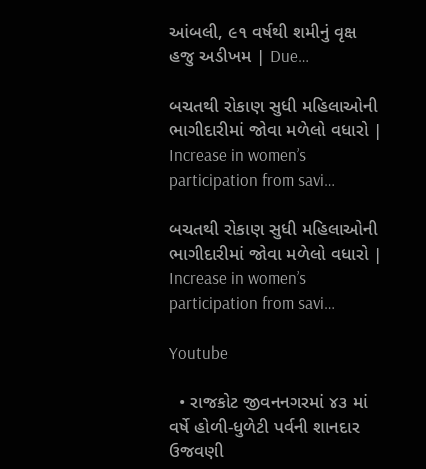આંબલી, ૯૧ વર્ષથી શમીનું વૃક્ષ હજુ અડીખમ | Due…

બચતથી રોકાણ સુધી મહિલાઓની ભાગીદારીમાં જોવા મળેલો વધારો | Increase in women’s participation from savi…

બચતથી રોકાણ સુધી મહિલાઓની ભાગીદારીમાં જોવા મળેલો વધારો | Increase in women’s participation from savi…

Youtube

  • રાજકોટ જીવનનગરમાં ૪૩ માં વર્ષે હોળી-ધુળેટી પર્વની શાનદાર ઉજવણી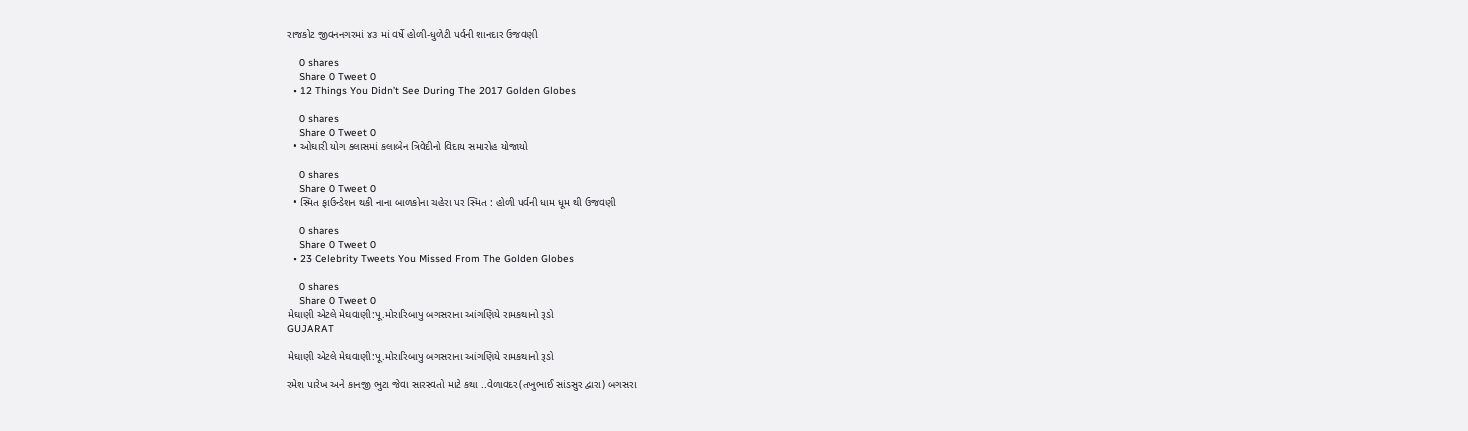રાજકોટ જીવનનગરમાં ૪૩ માં વર્ષે હોળી-ધુળેટી પર્વની શાનદાર ઉજવણી

    0 shares
    Share 0 Tweet 0
  • 12 Things You Didn’t See During The 2017 Golden Globes

    0 shares
    Share 0 Tweet 0
  • ઓઘારી યોગ ક્લાસમાં કલાબેન ત્રિવેદીનો વિદાય સમારોહ યોજાયો

    0 shares
    Share 0 Tweet 0
  • સ્મિત ફાઉન્ડેશન થકી નાના બાળકોના ચહેરા પર સ્મિત : હોળી પર્વની ધામ ધૂમ થી ઉજવણી

    0 shares
    Share 0 Tweet 0
  • 23 Celebrity Tweets You Missed From The Golden Globes

    0 shares
    Share 0 Tweet 0
મેઘાણી એટલે મેઘવાણી:પૂ.મોરારિબાપુ બગસરાના આંગણિયે રામકથાનો રૂડો
GUJARAT

મેઘાણી એટલે મેઘવાણી:પૂ.મોરારિબાપુ બગસરાના આંગણિયે રામકથાનો રૂડો

રમેશ પારેખ અને કાનજી ભુટા જેવા સારસ્વતો માટે કથા ..વેળાવદર(તખુભાઈ સાંડસુર દ્વારા) બગસરા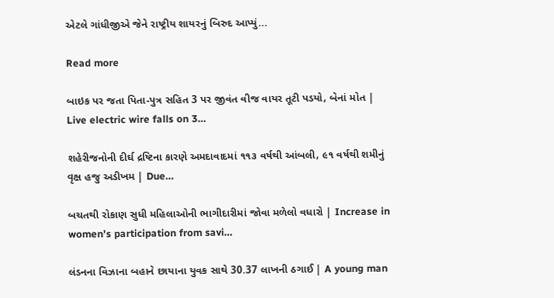એટલે ગાંધીજીએ જેને રાષ્ટ્રીય શાયરનું બિરુદ આપ્યું...

Read more

બાઇક પર જતા પિતા-પુત્ર સહિત 3 પર જીવંત વીજ વાયર તૂટી પડયો, બેનાં મોત | Live electric wire falls on 3…

શહેરીજનોની દીર્ઘ દ્રષ્ટિના કારણે અમદાવાદમાં ૧૧૩ વર્ષથી આંબલી, ૯૧ વર્ષથી શમીનું વૃક્ષ હજુ અડીખમ | Due…

બચતથી રોકાણ સુધી મહિલાઓની ભાગીદારીમાં જોવા મળેલો વધારો | Increase in women’s participation from savi…

લંડનના વિઝાના બહાને છાયાના યુવક સાથે 30.37 લાખની ઠગાઈ | A young man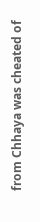from Chhaya was cheated of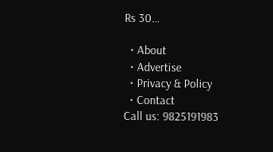Rs 30…

  • About
  • Advertise
  • Privacy & Policy
  • Contact
Call us: 9825191983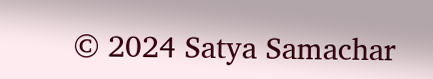© 2024 Satya Samachar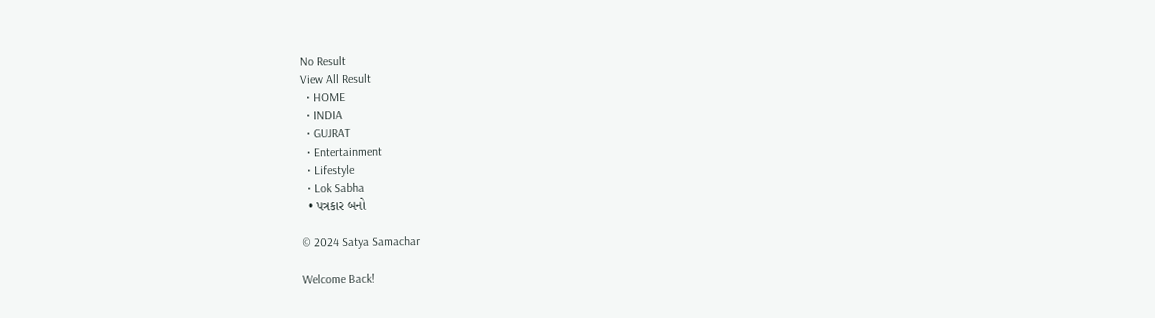No Result
View All Result
  • HOME
  • INDIA
  • GUJRAT
  • Entertainment
  • Lifestyle
  • Lok Sabha
  • પત્રકાર બનો

© 2024 Satya Samachar

Welcome Back!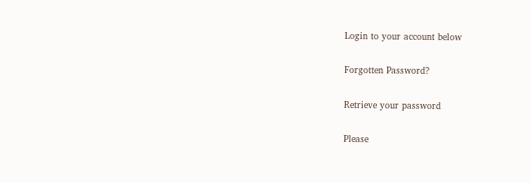Login to your account below

Forgotten Password?

Retrieve your password

Please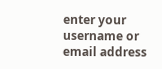enter your username or email address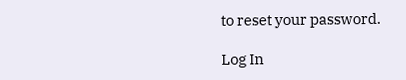to reset your password.

Log In